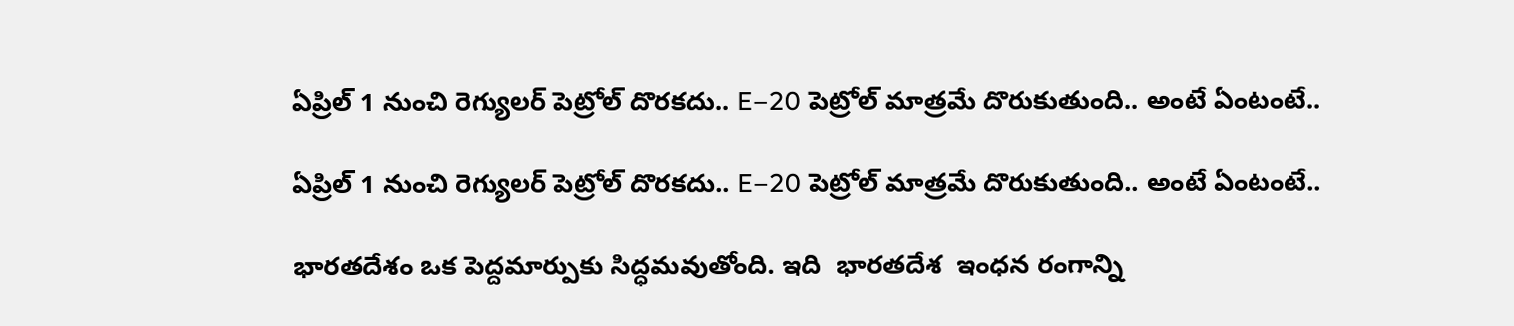ఏప్రిల్ 1 నుంచి రెగ్యులర్ పెట్రోల్ దొరకదు.. E–20 పెట్రోల్ మాత్రమే దొరుకుతుంది.. అంటే ఏంటంటే..

ఏప్రిల్ 1 నుంచి రెగ్యులర్ పెట్రోల్ దొరకదు.. E–20 పెట్రోల్ మాత్రమే దొరుకుతుంది.. అంటే ఏంటంటే..

భారతదేశం ఒక పెద్దమార్పుకు సిద్ధమవుతోంది. ఇది  భారతదేశ  ఇంధన రంగాన్ని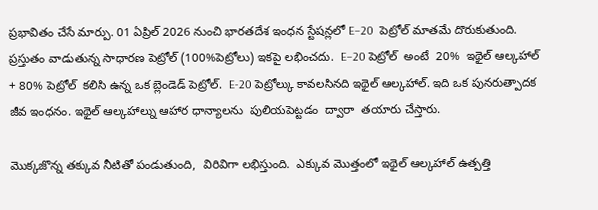ప్రభావితం చేసే మార్పు. 01 ఏప్రిల్ 2026 నుంచి భారతదేశ ఇంధన స్టేషన్లలో E–20  పెట్రోల్ మాతమే దొరుకుతుంది. ప్రస్తుతం వాడుతున్న సాధారణ పెట్రోల్ (100%పెట్రోలు) ఇకపై లభించదు.  E–20 పెట్రోల్  అంటే  20%  ఇథైల్ ఆల్కహాల్ + 80% పెట్రోల్  కలిసి ఉన్న ఒక బ్లెండెడ్ పెట్రోల్.  E-20 పెట్రోల్కు కావలసినది ఇథైల్ ఆల్కహాల్. ఇది ఒక పునరుత్పాదక జీవ ఇంధనం. ఇథైల్ ఆల్కహాల్ను ఆహార ధాన్యాలను  పులియపెట్టడం  ద్వారా  తయారు చేస్తారు.

మొక్కజొన్న తక్కువ నీటితో పండుతుంది,  విరివిగా లభిస్తుంది.  ఎక్కువ మొత్తంలో ఇథైల్ ఆల్కహాల్ ఉత్పత్తి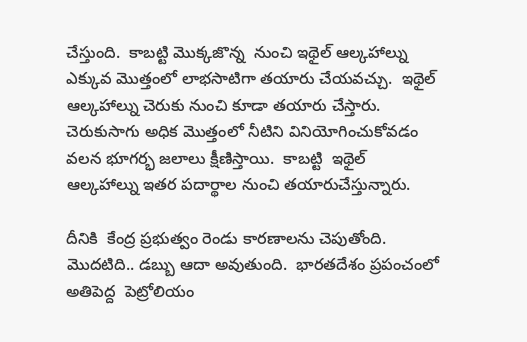చేస్తుంది.  కాబట్టి మొక్కజొన్న  నుంచి ఇథైల్ ఆల్కహాల్ను ఎక్కువ మొత్తంలో లాభసాటిగా తయారు చేయవచ్చు.  ఇథైల్ ఆల్కహాల్ను చెరుకు నుంచి కూడా తయారు చేస్తారు.  చెరుకుసాగు అధిక మొత్తంలో నీటిని వినియోగించుకోవడం వలన భూగర్భ జలాలు క్షీణిస్తాయి.  కాబట్టి  ఇథైల్ ఆల్కహాల్ను ఇతర పదార్థాల నుంచి తయారుచేస్తున్నారు.

దీనికి  కేంద్ర ప్రభుత్వం రెండు కారణాలను చెపుతోంది. మొదటిది.. డబ్బు ఆదా అవుతుంది.  భారతదేశం ప్రపంచంలో అతిపెద్ద  పెట్రోలియం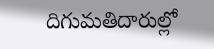దిగుమతిదారుల్లో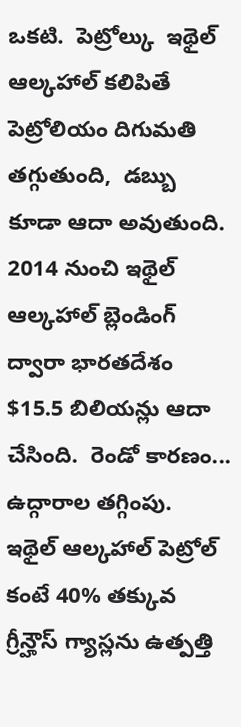ఒకటి.  పెట్రోల్కు  ఇథైల్ ఆల్కహాల్ కలిపితే  పెట్రోలియం దిగుమతి తగ్గుతుంది,  డబ్బు కూడా ఆదా అవుతుంది.  2014 నుంచి ఇథైల్ ఆల్కహాల్ బ్లెండింగ్ ద్వారా భారతదేశం $15.5 బిలియన్లు ఆదా చేసింది.  రెండో కారణం... ఉద్గారాల తగ్గింపు.  ఇథైల్ ఆల్కహాల్ పెట్రోల్ కంటే 40% తక్కువ గ్రీన్హౌస్ గ్యాస్లను ఉత్పత్తి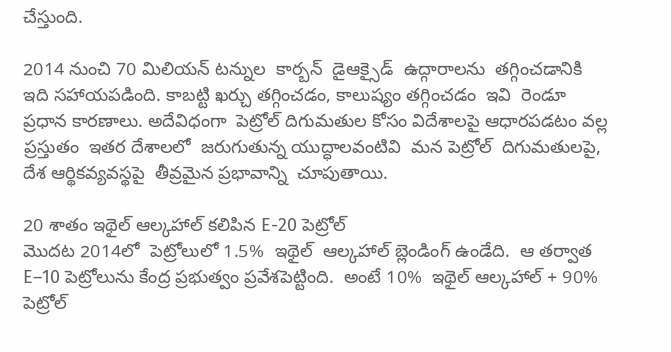చేస్తుంది.

2014 నుంచి 70 మిలియన్ టన్నుల  కార్బన్  డైఆక్సైడ్  ఉద్గారాలను  తగ్గించడానికి ఇది సహాయపడింది. కాబట్టి ఖర్చు తగ్గించడం, కాలుష్యం తగ్గించడం  ఇవి  రెండూ  ప్రధాన కారణాలు. అదేవిధంగా  పెట్రోల్ దిగుమతుల కోసం విదేశాలపై ఆధారపడటం వల్ల  ప్రస్తుతం  ఇతర దేశాలలో  జరుగుతున్న యుద్ధాలవంటివి  మన పెట్రోల్  దిగుమతులపై,  దేశ ఆర్థికవ్యవస్థపై  తీవ్రమైన ప్రభావాన్ని  చూపుతాయి.

20 శాతం ఇథైల్ ఆల్కహాల్ కలిపిన E-20 పెట్రోల్
మొదట 2014లో  పెట్రోలులో 1.5%  ఇథైల్  ఆల్కహాల్ బ్లెండింగ్ ఉండేది.  ఆ తర్వాత E–10 పెట్రోలును కేంద్ర ప్రభుత్వం ప్రవేశపెట్టింది.  అంటే 10%  ఇథైల్ ఆల్కహాల్ + 90% పెట్రోల్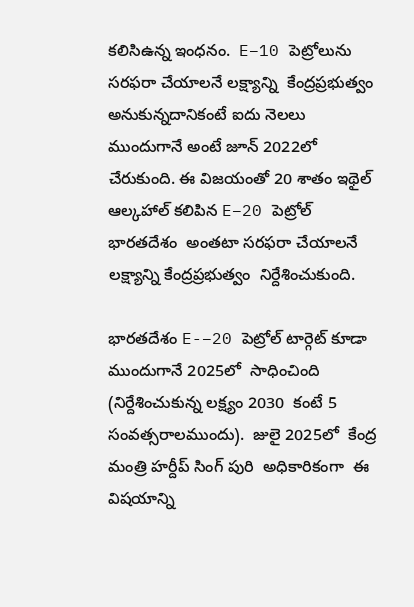కలిసిఉన్న ఇంధనం.  E–10 పెట్రోలును  సరఫరా చేయాలనే లక్ష్యాన్ని  కేంద్రప్రభుత్వం అనుకున్నదానికంటే ఐదు నెలలు ముందుగానే అంటే జూన్ 2022లో  చేరుకుంది. ఈ విజయంతో 20 శాతం ఇథైల్ ఆల్కహాల్ కలిపిన E–20 పెట్రోల్ భారతదేశం  అంతటా సరఫరా చేయాలనే లక్ష్యాన్ని కేంద్రప్రభుత్వం  నిర్దేశించుకుంది.

భారతదేశం E-–20 పెట్రోల్ టార్గెట్ కూడా ముందుగానే 2025లో  సాధించింది (నిర్దేశించుకున్న లక్ష్యం 2030  కంటే 5 సంవత్సరాలముందు).  జులై 2025లో  కేంద్ర మంత్రి హర్దీప్ సింగ్ పురి  అధికారికంగా  ఈ విషయాన్ని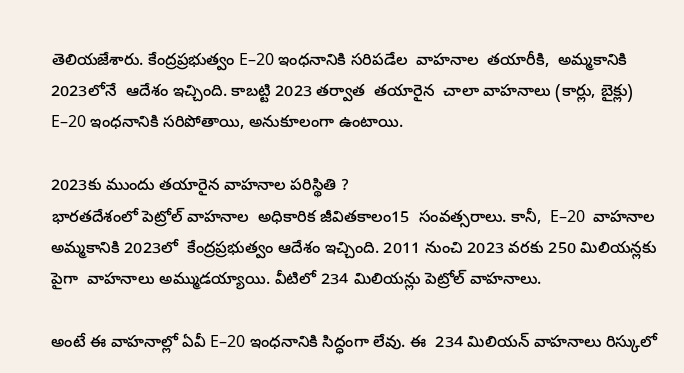తెలియజేశారు. కేంద్రప్రభుత్వం E–20 ఇంధనానికి సరిపడేల  వాహనాల  తయారీకి,  అమ్మకానికి  2023లోనే  ఆదేశం ఇచ్చింది. కాబట్టి 2023 తర్వాత  తయారైన  చాలా వాహనాలు (కార్లు, బైక్లు) E–20 ఇంధనానికి సరిపోతాయి, అనుకూలంగా ఉంటాయి.

2023కు ముందు తయారైన వాహనాల పరిస్థితి ?
భారతదేశంలో పెట్రోల్ వాహనాల  అధికారిక జీవితకాలం15  సంవత్సరాలు. కానీ,  E–20  వాహనాల  అమ్మకానికి 2023లో  కేంద్రప్రభుత్వం ఆదేశం ఇచ్చింది. 2011 నుంచి 2023 వరకు 250 మిలియన్లకు పైగా  వాహనాలు అమ్ముడయ్యాయి. వీటిలో 234 మిలియన్లు పెట్రోల్ వాహనాలు.

అంటే ఈ వాహనాల్లో ఏవీ E–20 ఇంధనానికి సిద్ధంగా లేవు. ఈ  234 మిలియన్ వాహనాలు రిస్కులో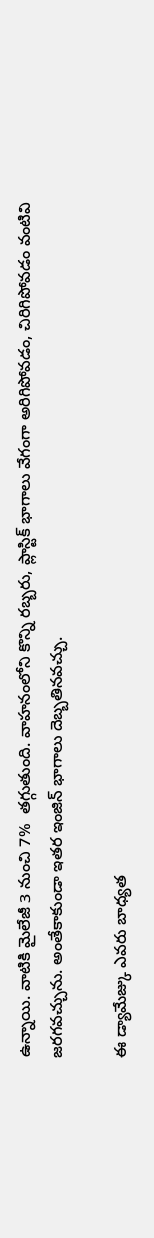ఉన్నాయి. వాటికి మైలేజీ 3 నుంచి 7%  తగ్గుతుంది. వాహనంలోని కొన్ని రబ్బరు, ప్లాస్టిక్ భాగాలు వేగంగా అరిగిపోవడం, చిరిగిపోవడం వంటివి జరగవచ్చును. అంతేకాకుండా ఇతర ఇంజిన్ భాగాలు దెబ్బతినవచ్చు.

ఈ డ్యామేజ్కు ఎవరు బాధ్యత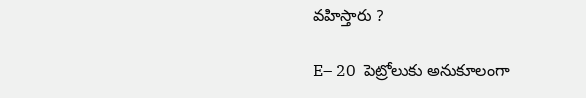వహిస్తారు ?

E– 20  పెట్రోలుకు అనుకూలంగా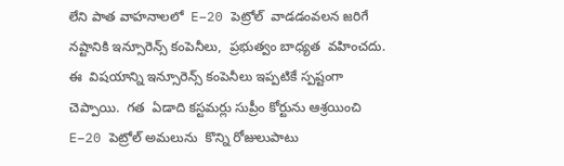లేని పాత వాహనాలలో  E–20 పెట్రోల్  వాడడంవలన జరిగే  నష్టానికి ఇన్సూరెన్స్ కంపెనీలు,  ప్రభుత్వం బాధ్యత  వహించదు.  ఈ  విషయాన్ని ఇన్సూరెన్స్ కంపెనీలు ఇప్పటికే స్పష్టంగా చెప్పాయి.  గత  ఏడాది కస్టమర్లు సుప్రీం కోర్టును ఆశ్రయించి  E–20 పెట్రోల్ అమలును  కొన్ని రోజులుపాటు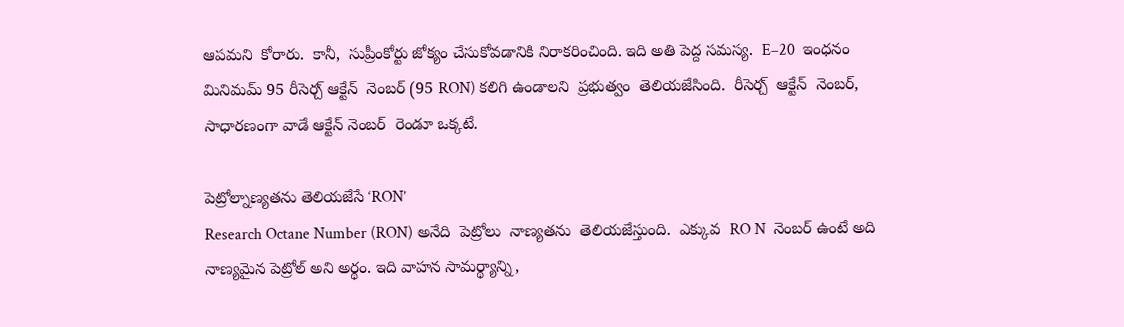ఆపమని  కోరారు.  కానీ,  సుప్రీంకోర్టు జోక్యం చేసుకోవడానికి నిరాకరించింది. ఇది అతి పెద్ద సమస్య.  E–20  ఇంధనం  మినిమమ్ 95 రీసెర్చ్ ఆక్టేన్  నెంబర్ (95 RON) కలిగి ఉండాలని  ప్రభుత్వం  తెలియజేసింది.  రీసెర్చ్  ఆక్టేన్  నెంబర్,  సాధారణంగా వాడే ఆక్టేన్ నెంబర్  రెండూ ఒక్కటే.

పెట్రోల్నాణ్యతను తెలియజేసే ‘RON’
Research Octane Number (RON) అనేది  పెట్రోలు  నాణ్యతను  తెలియజేస్తుంది.  ఎక్కువ  RO N  నెంబర్ ఉంటే అది నాణ్యమైన పెట్రోల్ అని అర్థం. ఇది వాహన సామర్థ్యాన్ని,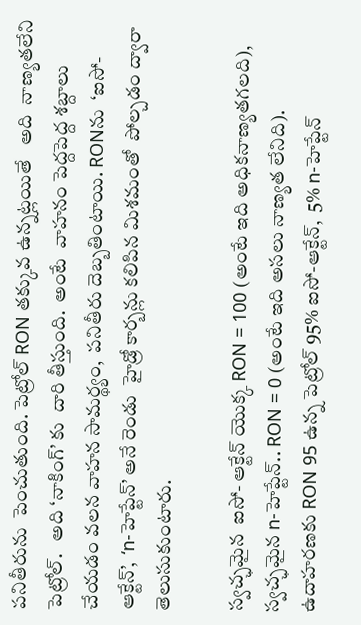పనితీరును  పెంచుతుంది. పెట్రోల్ RON తక్కువ ఉన్నట్లయితే   అది  నాణ్యతలేని పెట్రోల్.   అది ‘నాకింగ్’ కు  దారి తీస్తుంది.  అంటే  వాహనం పెద్దపెద్ద శబ్దాలు చేయడం వలన వాహన సామర్థ్యం,  పనితీరు దెబ్బతింటాయి. RONను  ‘ఐసో-ఆక్టేన్’,  ‘n-హెప్టేన్’ అనే రెండు  హైడ్రో కార్బన్లు కలిపిన మిశమంతో  పోల్చడం ద్వారా  తెలుసుకుంటారు.

స్వచ్ఛమైన  ఐసో- ఆక్టేన్ యొక్క RON = 100 (అంటే ఇది అధికనాణ్యతగలది),  స్వచ్ఛమైన n-హెప్టేన్.. RON = 0 (అంటే ఇది అసలు నాణ్యత లేనిది). ఉదాహరణకు RON 95 ఉన్న పెట్రోల్ 95% ఐసో-ఆక్టేన్,  5% n-హెప్టేన్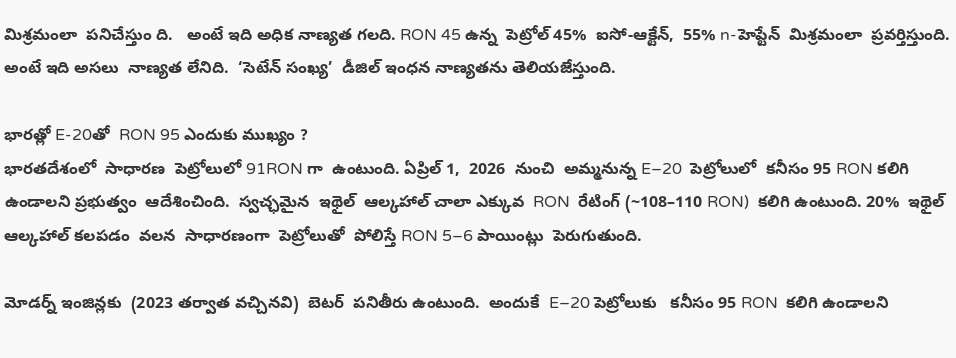మిశ్రమంలా  పనిచేస్తుం ది.   అంటే ఇది అధిక నాణ్యత గలది. RON 45 ఉన్న  పెట్రోల్ 45%  ఐసో-ఆక్టేన్,  55% n-హెప్టేన్  మిశ్రమంలా  ప్రవర్తిస్తుంది.  అంటే ఇది అసలు  నాణ్యత లేనిది.  ‘సెటేన్ సంఖ్య’  డీజిల్ ఇంధన నాణ్యతను తెలియజేస్తుంది.

భారత్లో E-20తో  RON 95 ఎందుకు ముఖ్యం ?
భారతదేశంలో  సాధారణ  పెట్రోలులో 91RON గా  ఉంటుంది. ఏప్రిల్ 1,  2026  నుంచి  అమ్మనున్న E–20  పెట్రోలులో  కనీసం 95 RON కలిగి ఉండాలని ప్రభుత్వం  ఆదేశించింది.  స్వచ్ఛమైన  ఇథైల్  ఆల్కహాల్ చాలా ఎక్కువ  RON  రేటింగ్ (~108–110 RON)  కలిగి ఉంటుంది. 20%  ఇథైల్  ఆల్కహాల్ కలపడం  వలన  సాధారణంగా  పెట్రోలుతో  పోలిస్తే RON 5–6 పాయింట్లు  పెరుగుతుంది.

మోడర్న్ ఇంజిన్లకు  (2023 తర్వాత వచ్చినవి)  బెటర్  పనితీరు ఉంటుంది.  అందుకే  E–20 పెట్రోలుకు   కనీసం 95 RON  కలిగి ఉండాలని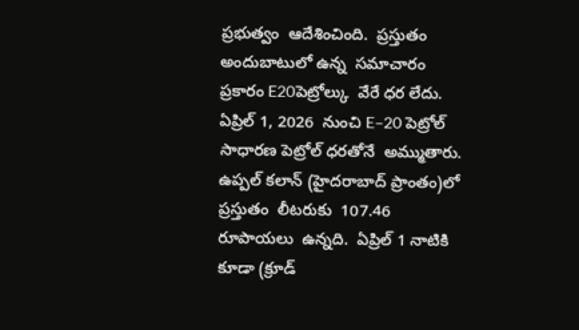ప్రభుత్వం  ఆదేశించింది.  ప్రస్తుతం అందుబాటులో ఉన్న  సమాచారం  ప్రకారం E20పెట్రోల్కు  వేరే ధర లేదు.  ఏప్రిల్ 1, 2026  నుంచి E–20 పెట్రోల్  సాధారణ పెట్రోల్ ధరతోనే  అమ్ముతారు. ఉప్పల్ కలాన్ (హైదరాబాద్ ప్రాంతం)లో  ప్రస్తుతం  లీటరుకు  107.46  రూపాయలు  ఉన్నది.  ఏప్రిల్ 1 నాటికి కూడా (క్రూడ్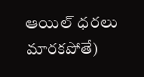ఆయిల్ ధరలు మారకపోతే)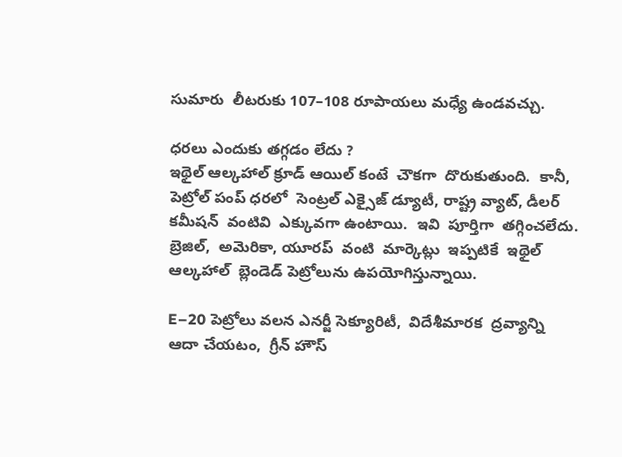సుమారు  లీటరుకు 107–108 రూపాయలు మధ్యే ఉండవచ్చు.

ధరలు ఎందుకు తగ్గడం లేదు ?
ఇథైల్ ఆల్కహాల్ క్రూడ్ ఆయిల్ కంటే  చౌకగా  దొరుకుతుంది.  కానీ,  పెట్రోల్ పంప్ ధరలో  సెంట్రల్ ఎక్సైజ్ డ్యూటీ, రాష్ట్ర వ్యాట్, డీలర్  కమీషన్  వంటివి  ఎక్కువగా ఉంటాయి.  ఇవి  పూర్తిగా  తగ్గించలేదు.  బ్రెజిల్,  అమెరికా, యూరప్  వంటి  మార్కెట్లు  ఇప్పటికే  ఇథైల్  ఆల్కహాల్  బ్లెండెడ్ పెట్రోలును ఉపయోగిస్తున్నాయి.

E–20 పెట్రోలు వలన ఎనర్జీ సెక్యూరిటీ,  విదేశీమారక  ద్రవ్యాన్ని ఆదా చేయటం,  గ్రీన్ హౌస్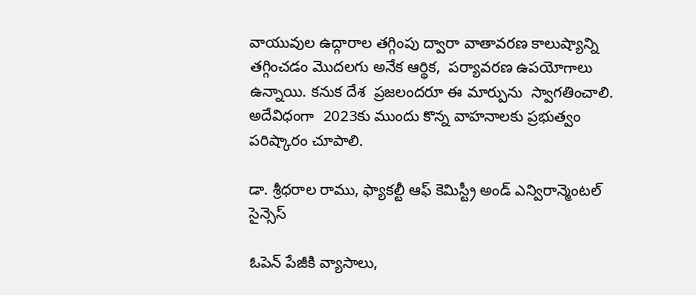వాయువుల ఉద్గారాల తగ్గింపు ద్వారా వాతావరణ కాలుష్యాన్ని తగ్గించడం మొదలగు అనేక ఆర్థిక,  పర్యావరణ ఉపయోగాలు ఉన్నాయి. కనుక దేశ  ప్రజలందరూ ఈ మార్పును  స్వాగతించాలి.  అదేవిధంగా  2023కు ముందు కొన్న వాహనాలకు ప్రభుత్వం  పరిష్కారం చూపాలి.

డా. శ్రీధరాల రాము, ఫ్యాకల్టీ ఆఫ్ కెమిస్ట్రీ అండ్ ఎన్విరాన్మెంటల్ సైన్సెస్

ఓపెన్ పేజీకి వ్యాసాలు,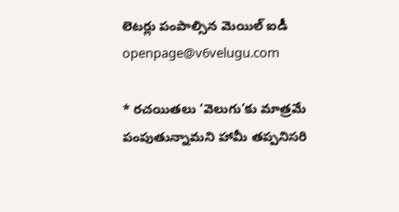లెటర్లు పంపాల్సిన మెయిల్ ఐడీ openpage@v6velugu.com

* రచయితలు ‘వెలుగు’కు మాత్రమే పంపుతున్నామని హామీ తప్పనిసరి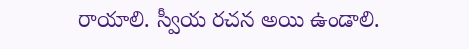రాయాలి. స్వీయ రచన అయి ఉండాలి.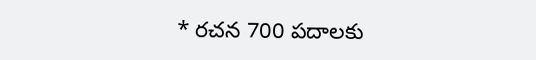* రచన 700 పదాలకు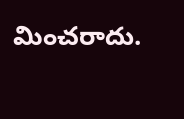మించరాదు.